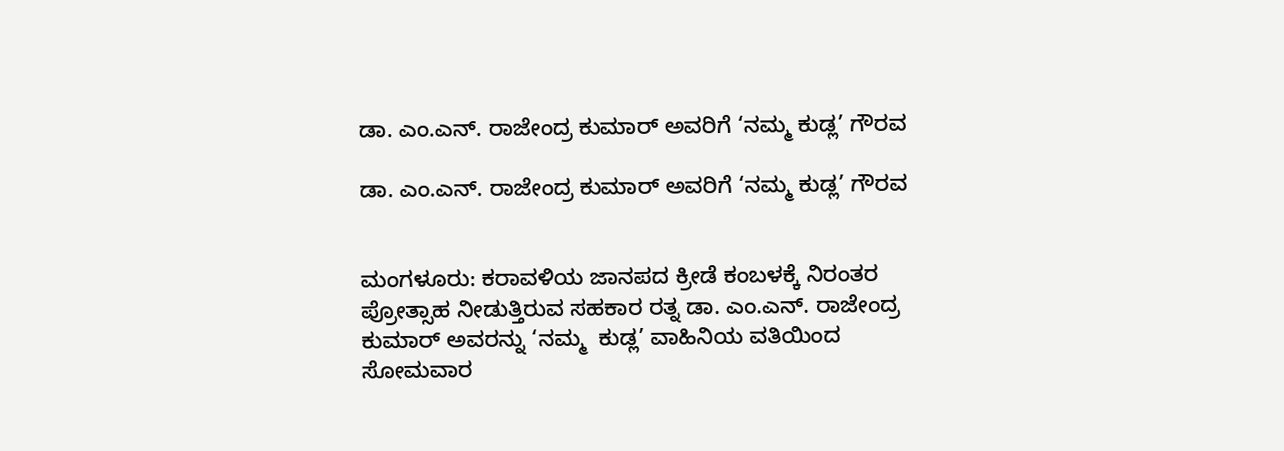ಡಾ. ಎಂ.ಎನ್. ರಾಜೇಂದ್ರ ಕುಮಾರ್ ಅವರಿಗೆ ‘ನಮ್ಮ ಕುಡ್ಲ’ ಗೌರವ

ಡಾ. ಎಂ.ಎನ್. ರಾಜೇಂದ್ರ ಕುಮಾರ್ ಅವರಿಗೆ ‘ನಮ್ಮ ಕುಡ್ಲ’ ಗೌರವ


ಮಂಗಳೂರು: ಕರಾವಳಿಯ ಜಾನಪದ ಕ್ರೀಡೆ ಕಂಬಳಕ್ಕೆ ನಿರಂತರ ಪ್ರೋತ್ಸಾಹ ನೀಡುತ್ತಿರುವ ಸಹಕಾರ ರತ್ನ ಡಾ. ಎಂ.ಎನ್. ರಾಜೇಂದ್ರ ಕುಮಾರ್ ಅವರನ್ನು ‘ನಮ್ಮ  ಕುಡ್ಲ’ ವಾಹಿನಿಯ ವತಿಯಿಂದ ಸೋಮವಾರ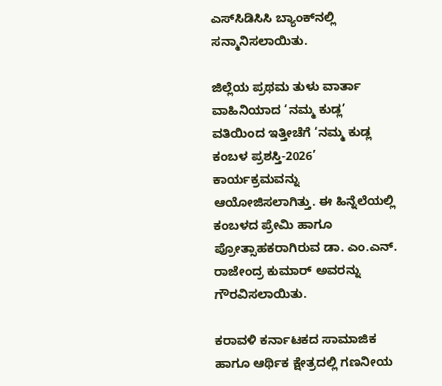ಎಸ್‌ಸಿಡಿಸಿಸಿ ಬ್ಯಾಂಕ್‌ನಲ್ಲಿ ಸನ್ಮಾನಿಸಲಾಯಿತು.

ಜಿಲ್ಲೆಯ ಪ್ರಥಮ ತುಳು ವಾರ್ತಾ ವಾಹಿನಿಯಾದ ‘ನಮ್ಮ ಕುಡ್ಲ’ ವತಿಯಿಂದ ಇತ್ತೀಚೆಗೆ ‘ನಮ್ಮ ಕುಡ್ಲ ಕಂಬಳ ಪ್ರಶಸ್ತಿ-2026’ ಕಾರ್ಯಕ್ರಮವನ್ನು ಆಯೋಜಿಸಲಾಗಿತ್ತು. ಈ ಹಿನ್ನೆಲೆಯಲ್ಲಿ ಕಂಬಳದ ಪ್ರೇಮಿ ಹಾಗೂ ಪ್ರೋತ್ಸಾಹಕರಾಗಿರುವ ಡಾ. ಎಂ.ಎನ್. ರಾಜೇಂದ್ರ ಕುಮಾರ್ ಅವರನ್ನು ಗೌರವಿಸಲಾಯಿತು.

ಕರಾವಳಿ ಕರ್ನಾಟಕದ ಸಾಮಾಜಿಕ ಹಾಗೂ ಆರ್ಥಿಕ ಕ್ಷೇತ್ರದಲ್ಲಿ ಗಣನೀಯ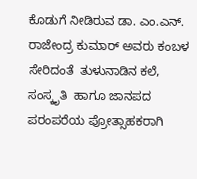ಕೊಡುಗೆ ನೀಡಿರುವ ಡಾ. ಎಂ.ಎನ್. ರಾಜೇಂದ್ರ ಕುಮಾರ್ ಅವರು ಕಂಬಳ ಸೇರಿದಂತೆ  ತುಳುನಾಡಿನ ಕಲೆ, ಸಂಸ್ಕೃತಿ  ಹಾಗೂ ಜಾನಪದ ಪರಂಪರೆಯ ಪ್ರೋತ್ಸಾಹಕರಾಗಿ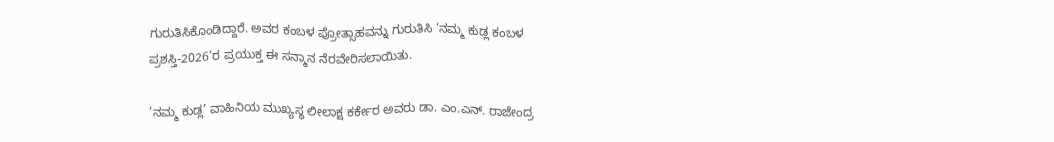ಗುರುತಿಸಿಕೊಂಡಿದ್ದಾರೆ. ಅವರ ಕಂಬಳ ಪ್ರೋತ್ಸಾಹವನ್ನು ಗುರುತಿಸಿ ‘ನಮ್ಮ ಕುಡ್ಲ ಕಂಬಳ ಪ್ರಶಸ್ತಿ-2026’ರ ಪ್ರಯುಕ್ತ ಈ ಸನ್ಮಾನ ನೆರವೇರಿಸಲಾಯಿತು.

‘ನಮ್ಮ ಕುಡ್ಲ’ ವಾಹಿನಿಯ ಮುಖ್ಯಸ್ಥ ಲೀಲಾಕ್ಷ ಕರ್ಕೇರ ಅವರು ಡಾ. ಎಂ.ಎನ್. ರಾಜೇಂದ್ರ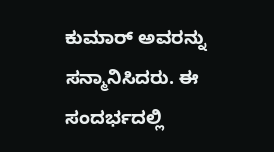ಕುಮಾರ್ ಅವರನ್ನು ಸನ್ಮಾನಿಸಿದರು. ಈ ಸಂದರ್ಭದಲ್ಲಿ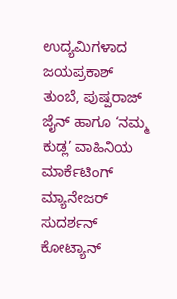ಉದ್ಯಮಿಗಳಾದ ಜಯಪ್ರಕಾಶ್ ತುಂಬೆ, ಪುಷ್ಪರಾಜ್ ಜೈನ್ ಹಾಗೂ ‘ನಮ್ಮ ಕುಡ್ಲ’ ವಾಹಿನಿಯ ಮಾರ್ಕೆಟಿಂಗ್ ಮ್ಯಾನೇಜರ್ ಸುದರ್ಶನ್ ಕೋಟ್ಯಾನ್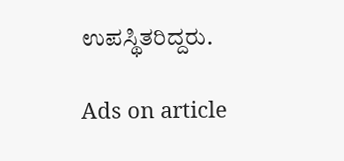ಉಪಸ್ಥಿತರಿದ್ದರು.

Ads on article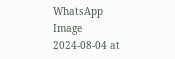WhatsApp Image 2024-08-04 at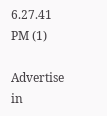6.27.41 PM (1)

Advertise in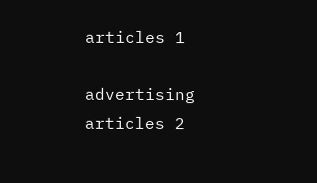articles 1

advertising articles 2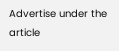Advertise under the article